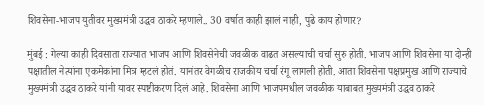शिवसेना-भाजप युतीवर मुख्यमंत्री उद्धव ठाकरे म्हणाले.. 30 वर्षात काही झालं नाही, पुढे काय होणार?

मुंबई : गेल्या काही दिवसाता राज्यात भाजप आणि शिवसेनेची जवळीक वाढत असल्याची चर्चा सुरु होती. भाजप आणि शिवसेना या दोन्ही पक्षातील नेत्यांना एकमेकांना मित्र म्हटलं होतं. यानंतर वेगळीच राजकीय चर्चा रंगू लागली होती. आता शिवसेना पक्षप्रमुख आणि राज्याचे मुख्यमंत्री उद्धव ठाकरे यांनी यावर स्पष्टीकरण दिलं आहे. शिवसेना आणि भाजपमधील जवळीक याबाबत मुख्यमंत्री उद्धव ठाकरे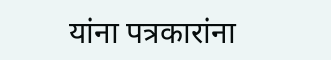यांना पत्रकारांना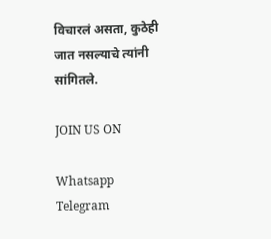विचारलं असता, कुठेही जात नसल्याचे त्यांनी सांगितले.

JOIN US ON

Whatsapp
Telegram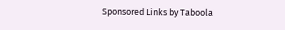Sponsored Links by Taboola